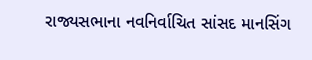રાજ્યસભાના નવનિર્વાચિત સાંસદ માનસિંગ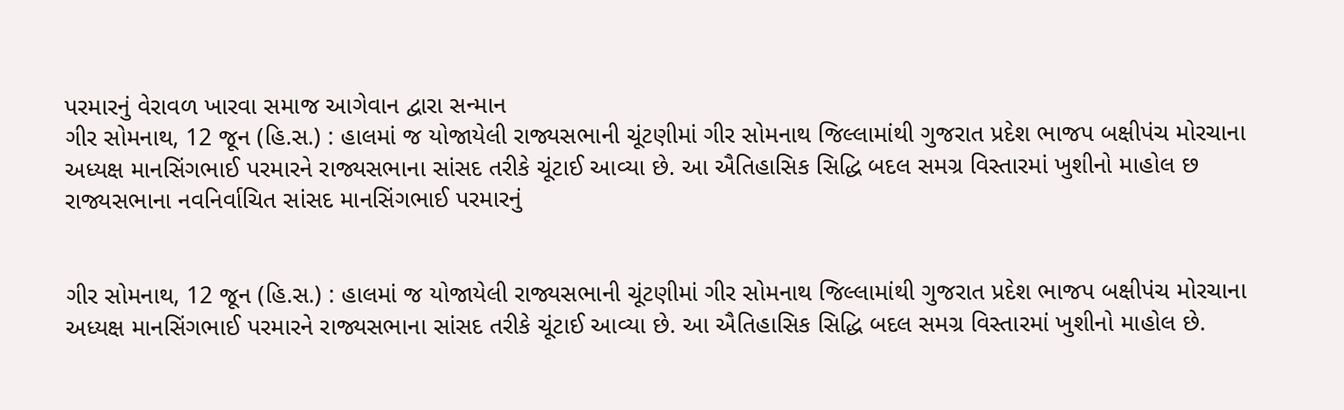પરમારનું વેરાવળ ખારવા સમાજ આગેવાન દ્વારા સન્માન
ગીર સોમનાથ, 12 જૂન (હિ.સ.) : હાલમાં જ યોજાયેલી રાજ્યસભાની ચૂંટણીમાં ગીર સોમનાથ જિલ્લામાંથી ગુજરાત પ્રદેશ ભાજપ બક્ષીપંચ મોરચાના અધ્યક્ષ માનસિંગભાઈ પરમારને રાજ્યસભાના સાંસદ તરીકે ચૂંટાઈ આવ્યા છે. આ ઐતિહાસિક સિદ્ધિ બદલ સમગ્ર વિસ્તારમાં ખુશીનો માહોલ છ
રાજ્યસભાના નવનિર્વાચિત સાંસદ માનસિંગભાઈ પરમારનું


ગીર સોમનાથ, 12 જૂન (હિ.સ.) : હાલમાં જ યોજાયેલી રાજ્યસભાની ચૂંટણીમાં ગીર સોમનાથ જિલ્લામાંથી ગુજરાત પ્રદેશ ભાજપ બક્ષીપંચ મોરચાના અધ્યક્ષ માનસિંગભાઈ પરમારને રાજ્યસભાના સાંસદ તરીકે ચૂંટાઈ આવ્યા છે. આ ઐતિહાસિક સિદ્ધિ બદલ સમગ્ર વિસ્તારમાં ખુશીનો માહોલ છે.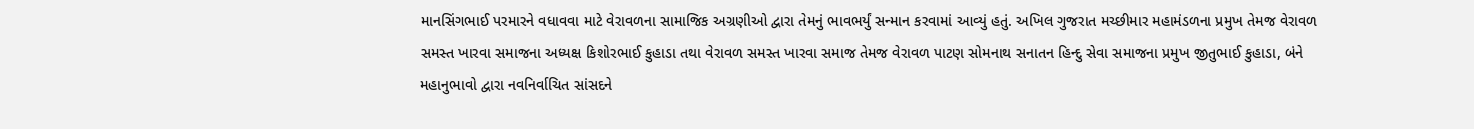માનસિંગભાઈ પરમારને વધાવવા માટે વેરાવળના સામાજિક અગ્રણીઓ દ્વારા તેમનું ભાવભર્યું સન્માન કરવામાં આવ્યું હતું. અખિલ ગુજરાત મચ્છીમાર મહામંડળના પ્રમુખ તેમજ વેરાવળ સમસ્ત ખારવા સમાજના અધ્યક્ષ કિશોરભાઈ કુહાડા તથા વેરાવળ સમસ્ત ખારવા સમાજ તેમજ વેરાવળ પાટણ સોમનાથ સનાતન હિન્દુ સેવા સમાજના પ્રમુખ જીતુભાઈ કુહાડા, બંને મહાનુભાવો દ્વારા નવનિર્વાચિત સાંસદને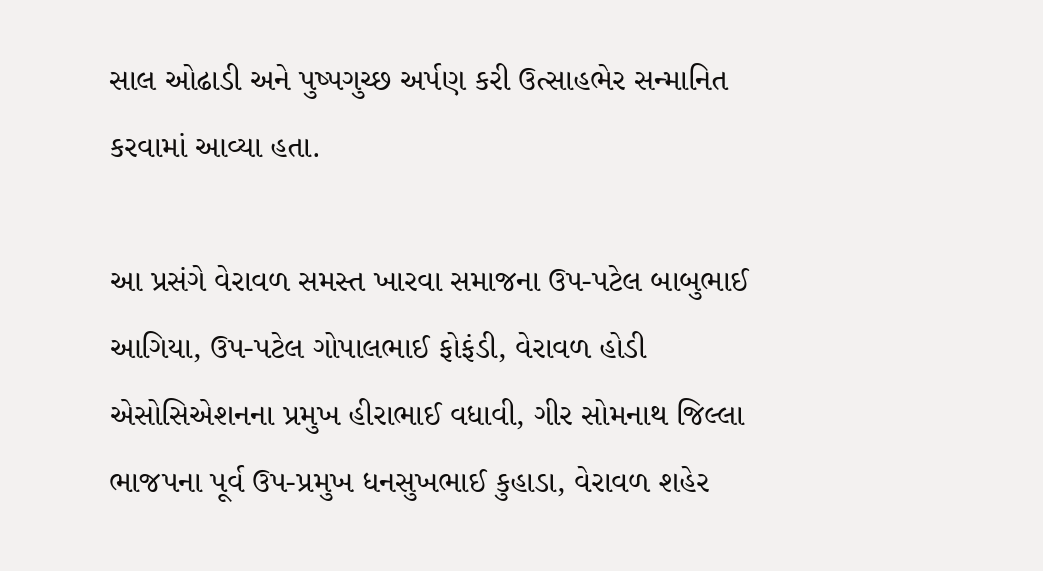સાલ ઓઢાડી અને પુષ્પગુચ્છ અર્પણ કરી ઉત્સાહભેર સન્માનિત કરવામાં આવ્યા હતા.

આ પ્રસંગે વેરાવળ સમસ્ત ખારવા સમાજના ઉપ-પટેલ બાબુભાઈ આગિયા, ઉપ-પટેલ ગોપાલભાઈ ફોફંડી, વેરાવળ હોડી એસોસિએશનના પ્રમુખ હીરાભાઈ વધાવી, ગીર સોમનાથ જિલ્લા ભાજપના પૂર્વ ઉપ-પ્રમુખ ધનસુખભાઈ કુહાડા, વેરાવળ શહેર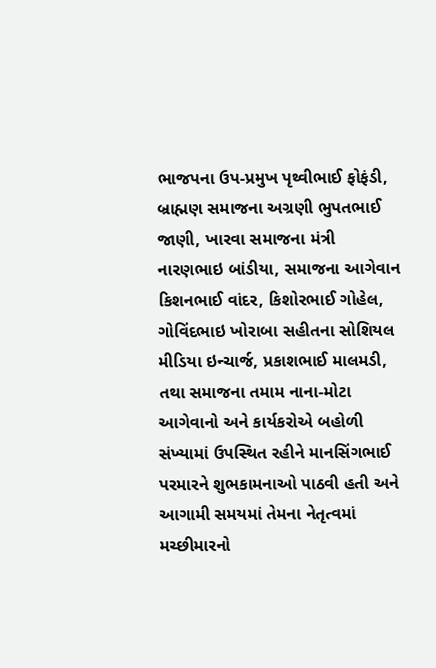ભાજપના ઉપ-પ્રમુખ પૃથ્વીભાઈ ફોફંડી, બ્રાહ્મણ સમાજના અગ્રણી ભુપતભાઈ જાણી, ખારવા સમાજના મંત્રી નારણભાઇ બાંડીયા, સમાજના આગેવાન કિશનભાઈ વાંદર, કિશોરભાઈ ગોહેલ, ગોવિંદભાઇ ખોરાબા સહીતના સોશિયલ મીડિયા ઇન્ચાર્જ, પ્રકાશભાઈ માલમડી, તથા સમાજના તમામ નાના-મોટા આગેવાનો અને કાર્યકરોએ બહોળી સંખ્યામાં ઉપસ્થિત રહીને માનસિંગભાઈ પરમારને શુભકામનાઓ પાઠવી હતી અને આગામી સમયમાં તેમના નેતૃત્વમાં મચ્છીમારનો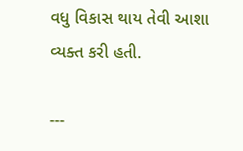વધુ વિકાસ થાય તેવી આશા વ્યક્ત કરી હતી.

---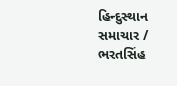હિન્દુસ્થાન સમાચાર / ભરતસિંહ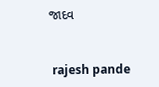જાદવ


 rajesh pande